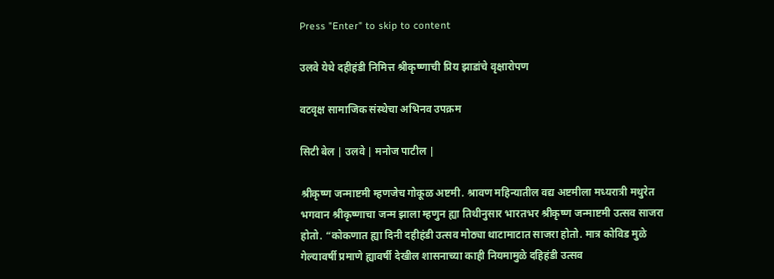Press "Enter" to skip to content

उलवे येथे दहीहंडी निमित्त श्रीकृष्णाची प्रिय झाडांचे वृक्षारोपण

वटवृक्ष सामाजिक संस्थेचा अभिनव उपक्रम

सिटी बेल | उलवे | मनोज पाटील |

श्रीकृष्ण जन्माष्टमी म्हणजेच गोकूळ अष्टमी. श्रावण महिन्यातील वद्य अष्टमीला मध्यरात्री मथुरेत भगवान श्रीकृष्णाचा जन्म झाला म्हणुन ह्या तिथीनुसार भारतभर श्रीकृष्ण जन्माष्टमी उत्सव साजरा होतो. “कोकणात ह्या दिनी दहीहंडी उत्सव मोठ्या थाटामाटात साजरा होतो. मात्र कोविड मुळे गेल्यावर्षी प्रमाणे ह्यावर्षी देखील शासनाच्या काही नियमामुळे दहिहंडी उत्सव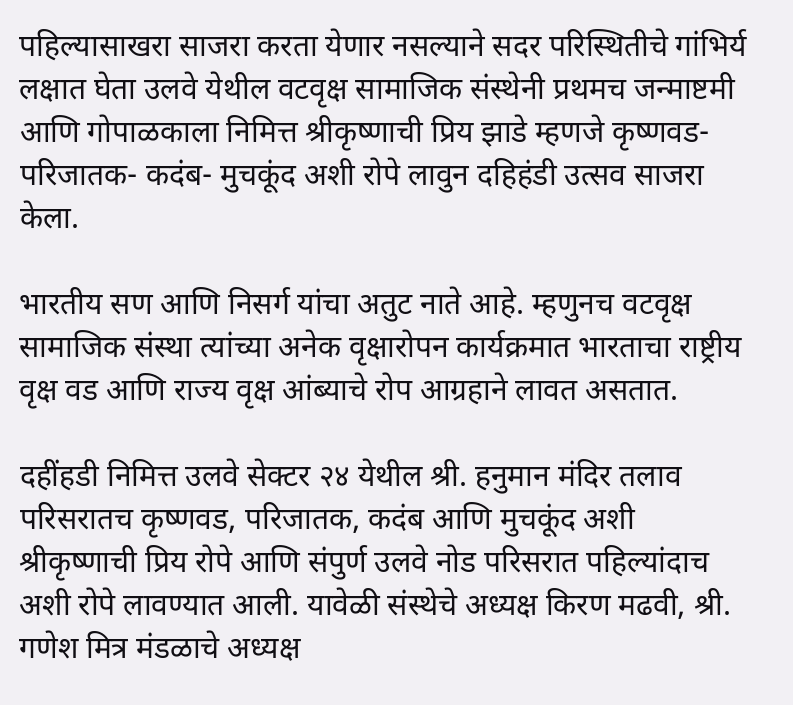पहिल्यासाखरा साजरा करता येणार नसल्याने सदर परिस्थितीचे गांभिर्य लक्षात घेता उलवे येथील वटवृक्ष सामाजिक संस्थेनी प्रथमच जन्माष्टमी आणि गोपाळकाला निमित्त श्रीकृष्णाची प्रिय झाडे म्हणजे कृष्णवड- परिजातक- कदंब- मुचकूंद अशी रोपे लावुन दहिहंडी उत्सव साजरा केला.

भारतीय सण आणि निसर्ग यांचा अतुट नाते आहे. म्हणुनच वटवृक्ष सामाजिक संस्था त्यांच्या अनेक वृक्षारोपन कार्यक्रमात भारताचा राष्ट्रीय वृक्ष वड आणि राज्य वृक्ष आंब्याचे रोप आग्रहाने लावत असतात.

दहींहडी निमित्त उलवे सेक्टर २४ येथील श्री. हनुमान मंदिर तलाव परिसरातच कृष्णवड, परिजातक, कदंब आणि मुचकूंद अशी श्रीकृष्णाची प्रिय रोपे आणि संपुर्ण उलवे नोड परिसरात पहिल्यांदाच अशी रोपे लावण्यात आली. यावेळी संस्थेचे अध्यक्ष किरण मढवी, श्री. गणेश मित्र मंडळाचे अध्यक्ष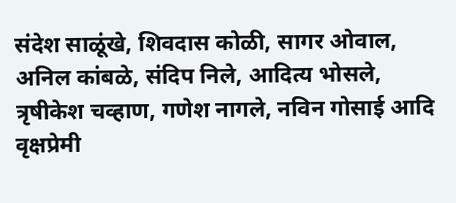संदेश साळूंखे, शिवदास कोळी, सागर ओवाल, अनिल कांबळे, संदिप निले, आदित्य भोसले, त्रृषीकेश चव्हाण, गणेश नागले, नविन गोसाई आदि वृक्षप्रेमी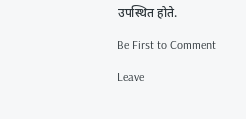उपस्थित होते.

Be First to Comment

Leave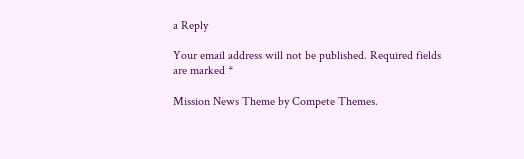a Reply

Your email address will not be published. Required fields are marked *

Mission News Theme by Compete Themes.